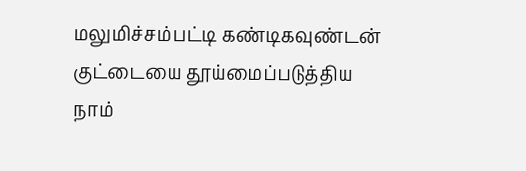மலுமிச்சம்பட்டி கண்டிகவுண்டன் குட்டையை தூய்மைப்படுத்திய நாம்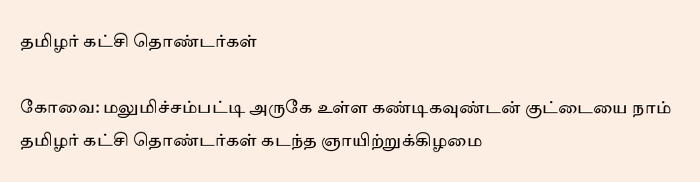தமிழர் கட்சி தொண்டர்கள்

கோவை: மலுமிச்சம்பட்டி அருகே உள்ள கண்டிகவுண்டன் குட்டையை நாம் தமிழர் கட்சி தொண்டர்கள் கடந்த ஞாயிற்றுக்கிழமை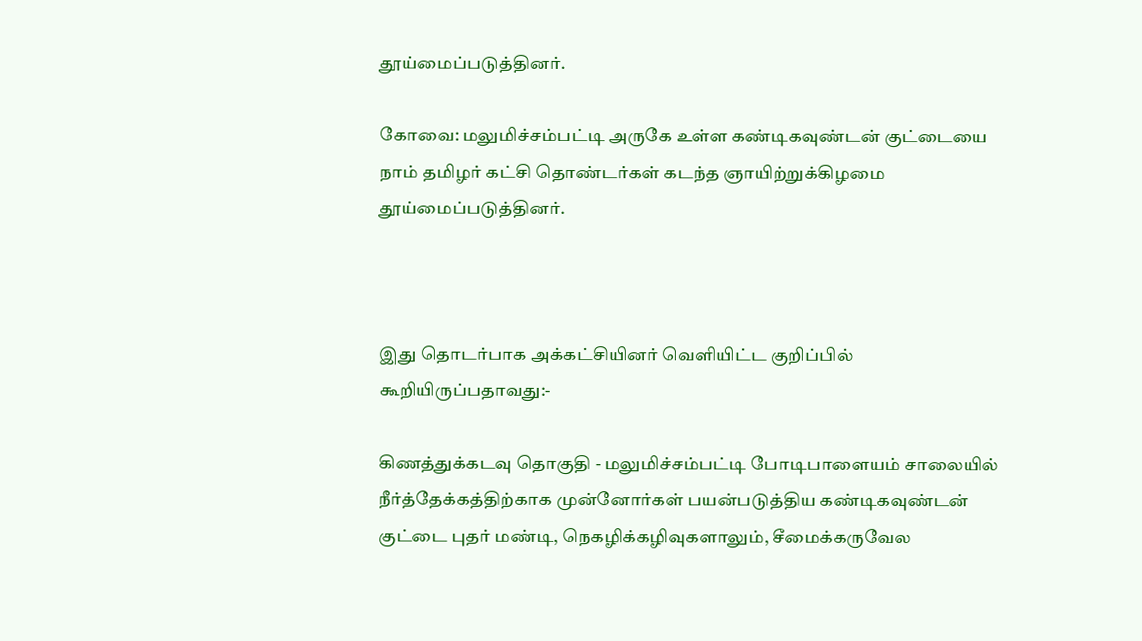தூய்மைப்படுத்தினர்.

கோவை: மலுமிச்சம்பட்டி அருகே உள்ள கண்டிகவுண்டன் குட்டையை நாம் தமிழர் கட்சி தொண்டர்கள் கடந்த ஞாயிற்றுக்கிழமை தூய்மைப்படுத்தினர்.



இது தொடர்பாக அக்கட்சியினர் வெளியிட்ட குறிப்பில் கூறியிருப்பதாவது:-

கிணத்துக்கடவு தொகுதி - மலுமிச்சம்பட்டி போடிபாளையம் சாலையில் நீர்த்தேக்கத்திற்காக முன்னோர்கள் பயன்படுத்திய கண்டிகவுண்டன் குட்டை புதர் மண்டி, நெகழிக்கழிவுகளாலும், சீமைக்கருவேல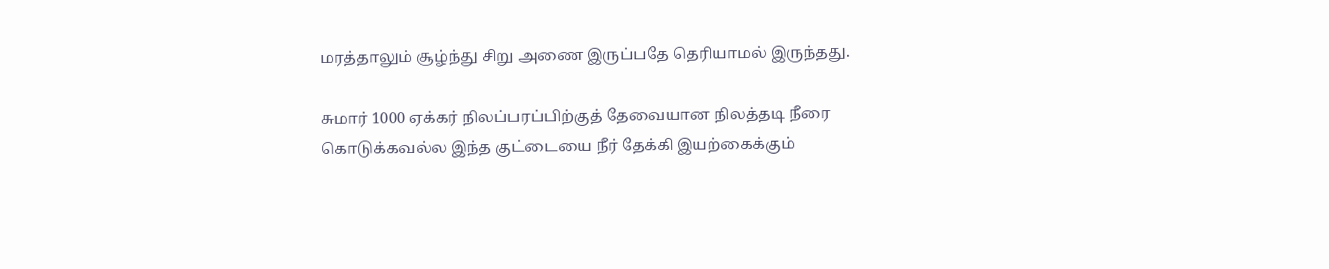மரத்தாலும் சூழ்ந்து சிறு அணை இருப்பதே தெரியாமல் இருந்தது.

சுமார் 1000 ஏக்கர் நிலப்பரப்பிற்குத் தேவையான நிலத்தடி நீரை கொடுக்கவல்ல இந்த குட்டையை நீர் தேக்கி இயற்கைக்கும்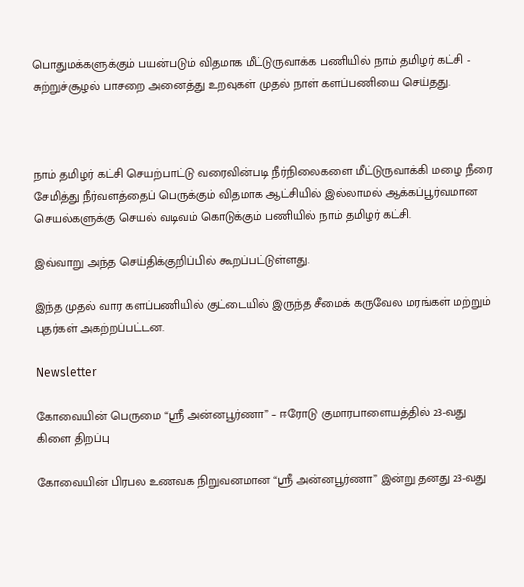பொதுமக்களுக்கும் பயன்படும் விதமாக மீட்டுருவாக்க பணியில் நாம் தமிழர் கட்சி - சுற்றுச்சூழல் பாசறை அனைத்து உறவுகள் முதல் நாள் களப்பணியை செய்தது.



நாம் தமிழர் கட்சி செயற்பாட்டு வரைவின்படி நீர்நிலைகளை மீட்டுருவாக்கி மழை நீரை சேமித்து நீர்வளத்தைப் பெருக்கும் விதமாக ஆட்சியில் இல்லாமல் ஆக்கப்பூர்வமான செயல்களுக்கு செயல் வடிவம் கொடுக்கும் பணியில் நாம் தமிழர் கட்சி.

இவ்வாறு அந்த செய்திக்குறிப்பில் கூறப்பட்டுள்ளது.

இந்த முதல் வார களப்பணியில் குட்டையில் இருந்த சீமைக் கருவேல மரங்கள் மற்றும் புதர்கள் அகற்றப்பட்டன.

Newsletter

கோவையின் பெருமை “ஸ்ரீ அன்னபூர்ணா” – ஈரோடு குமாரபாளையத்தில் 23-வது கிளை திறப்பு

கோவையின் பிரபல உணவக நிறுவனமான “ஸ்ரீ அன்னபூர்ணா” இன்று தனது 23-வது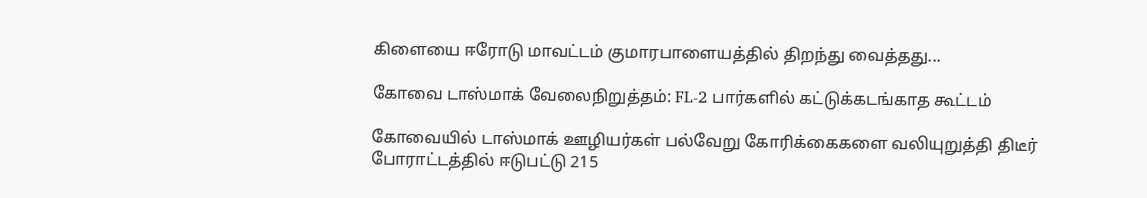கிளையை ஈரோடு மாவட்டம் குமாரபாளையத்தில் திறந்து வைத்தது...

கோவை டாஸ்மாக் வேலைநிறுத்தம்: FL-2 பார்களில் கட்டுக்கடங்காத கூட்டம்

கோவையில் டாஸ்மாக் ஊழியர்கள் பல்வேறு கோரிக்கைகளை வலியுறுத்தி திடீர் போராட்டத்தில் ஈடுபட்டு 215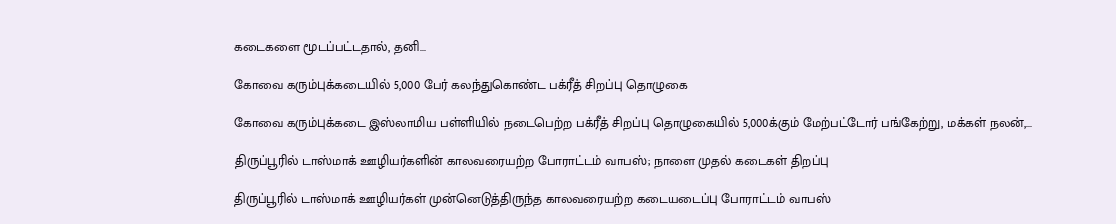கடைகளை மூடப்பட்டதால், தனி...

கோவை கரும்புக்கடையில் 5,000 பேர் கலந்துகொண்ட பக்ரீத் சிறப்பு தொழுகை

கோவை கரும்புக்கடை இஸ்லாமிய பள்ளியில் நடைபெற்ற பக்ரீத் சிறப்பு தொழுகையில் 5,000க்கும் மேற்பட்டோர் பங்கேற்று, மக்கள் நலன்,...

திருப்பூரில் டாஸ்மாக் ஊழியர்களின் காலவரையற்ற போராட்டம் வாபஸ்; நாளை முதல் கடைகள் திறப்பு

திருப்பூரில் டாஸ்மாக் ஊழியர்கள் முன்னெடுத்திருந்த காலவரையற்ற கடையடைப்பு போராட்டம் வாபஸ்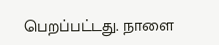பெறப்பட்டது. நாளை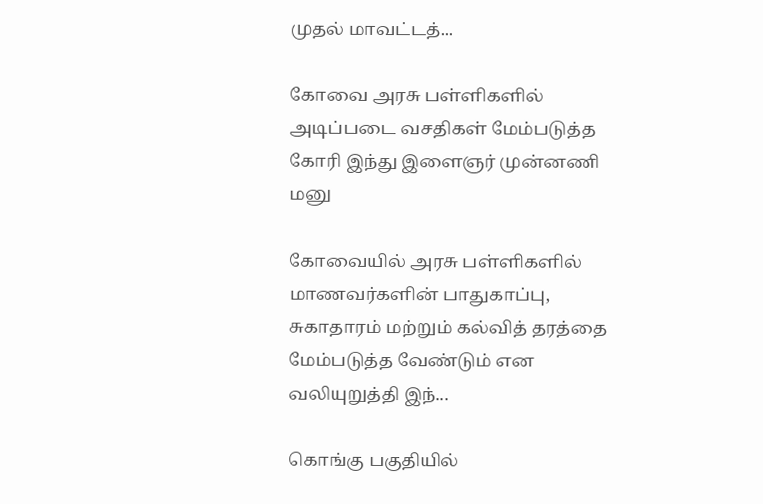முதல் மாவட்டத்...

கோவை அரசு பள்ளிகளில் அடிப்படை வசதிகள் மேம்படுத்த கோரி இந்து இளைஞர் முன்னணி மனு

கோவையில் அரசு பள்ளிகளில் மாணவர்களின் பாதுகாப்பு, சுகாதாரம் மற்றும் கல்வித் தரத்தை மேம்படுத்த வேண்டும் என வலியுறுத்தி இந்...

கொங்கு பகுதியில்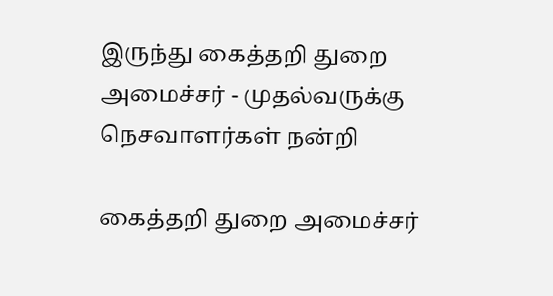இருந்து கைத்தறி துறை அமைச்சர் - முதல்வருக்கு நெசவாளர்கள் நன்றி

கைத்தறி துறை அமைச்சர்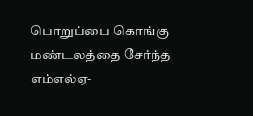பொறுப்பை கொங்கு மண்டலத்தை சேர்ந்த எம்எல்ஏ-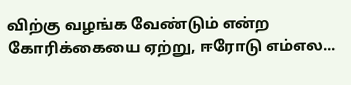விற்கு வழங்க வேண்டும் என்ற கோரிக்கையை ஏற்று, ஈரோடு எம்எல...